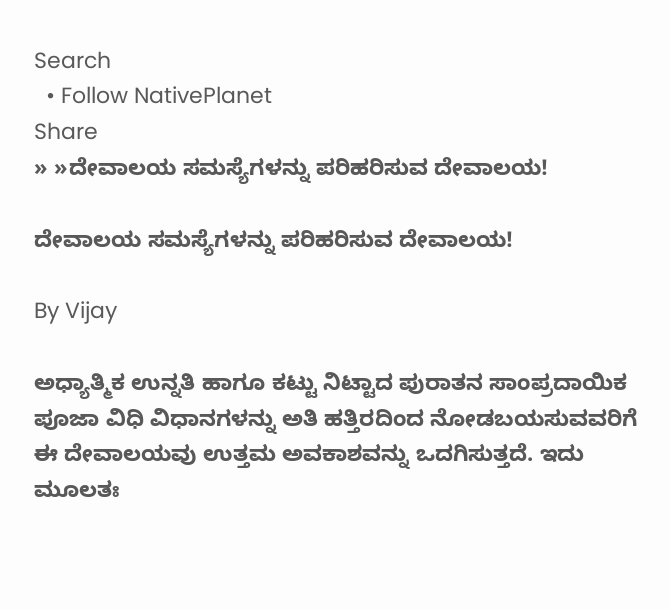Search
  • Follow NativePlanet
Share
» »ದೇವಾಲಯ ಸಮಸ್ಯೆಗಳನ್ನು ಪರಿಹರಿಸುವ ದೇವಾಲಯ!

ದೇವಾಲಯ ಸಮಸ್ಯೆಗಳನ್ನು ಪರಿಹರಿಸುವ ದೇವಾಲಯ!

By Vijay

ಅಧ್ಯಾತ್ಮಿಕ ಉನ್ನತಿ ಹಾಗೂ ಕಟ್ಟು ನಿಟ್ಟಾದ ಪುರಾತನ ಸಾಂಪ್ರದಾಯಿಕ ಪೂಜಾ ವಿಧಿ ವಿಧಾನಗಳನ್ನು ಅತಿ ಹತ್ತಿರದಿಂದ ನೋಡಬಯಸುವವರಿಗೆ ಈ ದೇವಾಲಯವು ಉತ್ತಮ ಅವಕಾಶವನ್ನು ಒದಗಿಸುತ್ತದೆ. ಇದು ಮೂಲತಃ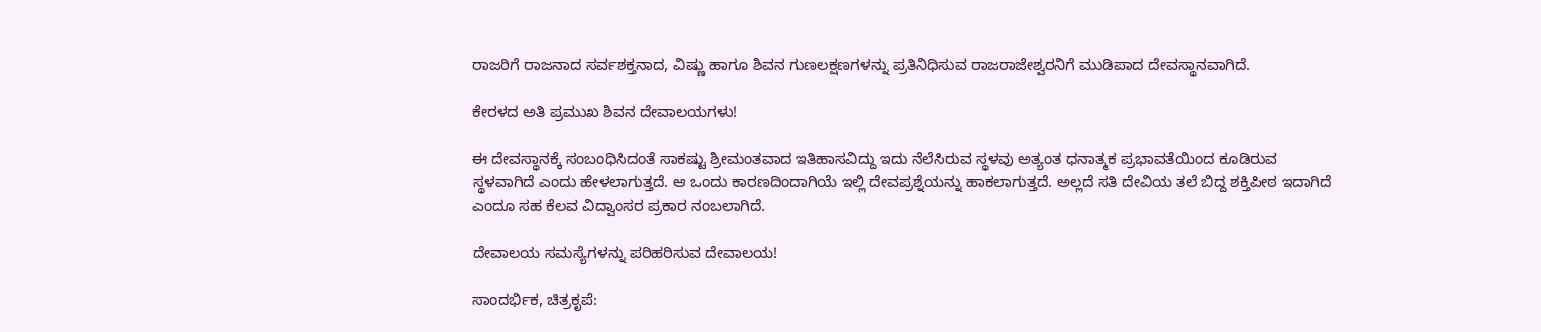ರಾಜರಿಗೆ ರಾಜನಾದ ಸರ್ವಶಕ್ತನಾದ, ವಿಷ್ಣು ಹಾಗೂ ಶಿವನ ಗುಣಲಕ್ಷಣಗಳನ್ನು ಪ್ರತಿನಿಧಿಸುವ ರಾಜರಾಜೇಶ್ವರನಿಗೆ ಮುಡಿಪಾದ ದೇವಸ್ಥಾನವಾಗಿದೆ.

ಕೇರಳದ ಅತಿ ಪ್ರಮುಖ ಶಿವನ ದೇವಾಲಯಗಳು!

ಈ ದೇವಸ್ಥಾನಕ್ಕೆ ಸಂಬಂಧಿಸಿದಂತೆ ಸಾಕಷ್ಟು ಶ್ರೀಮಂತವಾದ ಇತಿಹಾಸವಿದ್ದು ಇದು ನೆಲೆಸಿರುವ ಸ್ಥಳವು ಅತ್ಯಂತ ಧನಾತ್ಮಕ ಪ್ರಭಾವತೆಯಿಂದ ಕೂಡಿರುವ ಸ್ಥಳವಾಗಿದೆ ಎಂದು ಹೇಳಲಾಗುತ್ತದೆ. ಆ ಒಂದು ಕಾರಣದಿಂದಾಗಿಯೆ ಇಲ್ಲಿ ದೇವಪ್ರಶ್ನೆಯನ್ನು ಹಾಕಲಾಗುತ್ತದೆ. ಅಲ್ಲದೆ ಸತಿ ದೇವಿಯ ತಲೆ ಬಿದ್ದ ಶಕ್ತಿಪೀಠ ಇದಾಗಿದೆ ಎಂದೂ ಸಹ ಕೆಲವ ವಿದ್ವಾಂಸರ ಪ್ರಕಾರ ನಂಬಲಾಗಿದೆ.

ದೇವಾಲಯ ಸಮಸ್ಯೆಗಳನ್ನು ಪರಿಹರಿಸುವ ದೇವಾಲಯ!

ಸಾಂದರ್ಭಿಕ, ಚಿತ್ರಕೃಪೆ: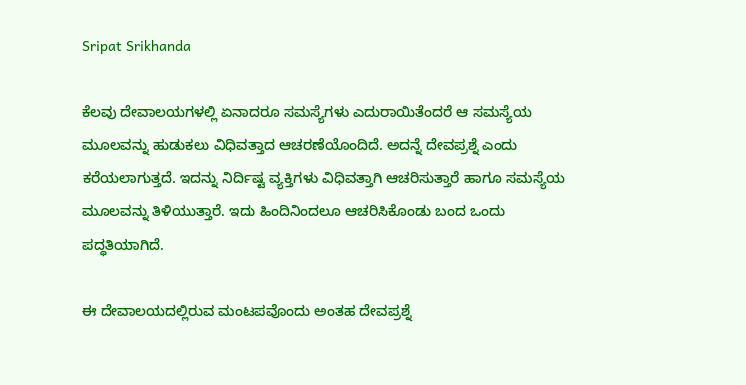Sripat Srikhanda

ಕೆಲವು ದೇವಾಲಯಗಳಲ್ಲಿ ಏನಾದರೂ ಸಮಸ್ಯೆಗಳು ಎದುರಾಯಿತೆಂದರೆ ಆ ಸಮಸ್ಯೆಯ ಮೂಲವನ್ನು ಹುಡುಕಲು ವಿಧಿವತ್ತಾದ ಆಚರಣೆಯೊಂದಿದೆ. ಅದನ್ನೆ ದೇವಪ್ರಶ್ನೆ ಎಂದು ಕರೆಯಲಾಗುತ್ತದೆ. ಇದನ್ನು ನಿರ್ದಿಷ್ಟ ವ್ಯಕ್ತಿಗಳು ವಿಧಿವತ್ತಾಗಿ ಆಚರಿಸುತ್ತಾರೆ ಹಾಗೂ ಸಮಸ್ಯೆಯ ಮೂಲವನ್ನು ತಿಳಿಯುತ್ತಾರೆ. ಇದು ಹಿಂದಿನಿಂದಲೂ ಆಚರಿಸಿಕೊಂಡು ಬಂದ ಒಂದು ಪದ್ಧತಿಯಾಗಿದೆ.

ಈ ದೇವಾಲಯದಲ್ಲಿರುವ ಮಂಟಪವೊಂದು ಅಂತಹ ದೇವಪ್ರಶ್ನೆ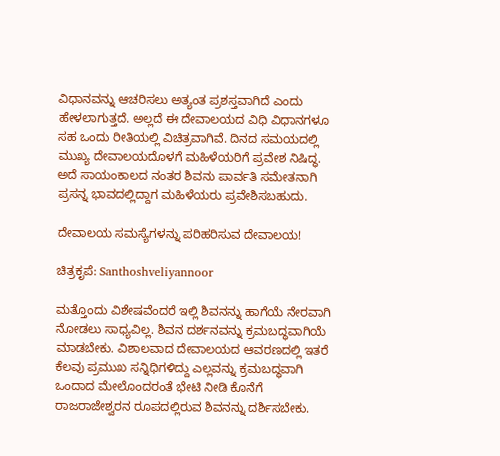ವಿಧಾನವನ್ನು ಆಚರಿಸಲು ಅತ್ಯಂತ ಪ್ರಶಸ್ತವಾಗಿದೆ ಎಂದು ಹೇಳಲಾಗುತ್ತದೆ. ಅಲ್ಲದೆ ಈ ದೇವಾಲಯದ ವಿಧಿ ವಿಧಾನಗಳೂ ಸಹ ಒಂದು ರೀತಿಯಲ್ಲಿ ವಿಚಿತ್ರವಾಗಿವೆ. ದಿನದ ಸಮಯದಲ್ಲಿ ಮುಖ್ಯ ದೇವಾಲಯದೊಳಗೆ ಮಹಿಳೆಯರಿಗೆ ಪ್ರವೇಶ ನಿಷಿದ್ಧ. ಅದೆ ಸಾಯಂಕಾಲದ ನಂತರ ಶಿವನು ಪಾರ್ವತಿ ಸಮೇತನಾಗಿ ಪ್ರಸನ್ನ ಭಾವದಲ್ಲಿದ್ದಾಗ ಮಹಿಳೆಯರು ಪ್ರವೇಶಿಸಬಹುದು.

ದೇವಾಲಯ ಸಮಸ್ಯೆಗಳನ್ನು ಪರಿಹರಿಸುವ ದೇವಾಲಯ!

ಚಿತ್ರಕೃಪೆ: Santhoshveliyannoor

ಮತ್ತೊಂದು ವಿಶೇಷವೆಂದರೆ ಇಲ್ಲಿ ಶಿವನನ್ನು ಹಾಗೆಯೆ ನೇರವಾಗಿ ನೋಡಲು ಸಾಧ್ಯವಿಲ್ಲ. ಶಿವನ ದರ್ಶನವನ್ನು ಕ್ರಮಬದ್ಧವಾಗಿಯೆ ಮಾಡಬೇಕು. ವಿಶಾಲವಾದ ದೇವಾಲಯದ ಆವರಣದಲ್ಲಿ ಇತರೆ ಕೆಲವು ಪ್ರಮುಖ ಸನ್ನಿಧಿಗಳಿದ್ದು ಎಲ್ಲವನ್ನು ಕ್ರಮಬದ್ಧವಾಗಿ ಒಂದಾದ ಮೇಲೊಂದರಂತೆ ಭೇಟಿ ನೀಡಿ ಕೊನೆಗೆ ರಾಜರಾಜೇಶ್ವರನ ರೂಪದಲ್ಲಿರುವ ಶಿವನನ್ನು ದರ್ಶಿಸಬೇಕು.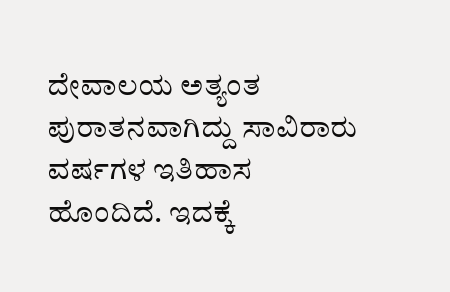ದೇವಾಲಯ ಅತ್ಯಂತ ಪುರಾತನವಾಗಿದ್ದು ಸಾವಿರಾರು ವರ್ಷಗಳ ಇತಿಹಾಸ ಹೊಂದಿದೆ. ಇದಕ್ಕೆ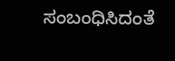ಸಂಬಂಧಿಸಿದಂತೆ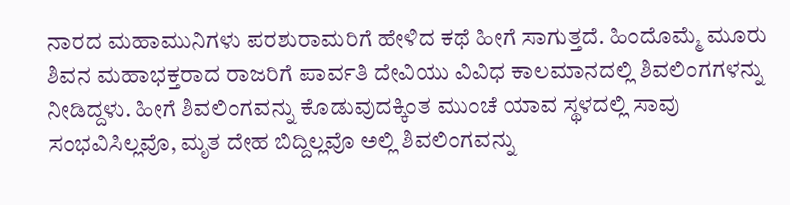ನಾರದ ಮಹಾಮುನಿಗಳು ಪರಶುರಾಮರಿಗೆ ಹೇಳಿದ ಕಥೆ ಹೀಗೆ ಸಾಗುತ್ತದೆ. ಹಿಂದೊಮ್ಮೆ ಮೂರು ಶಿವನ ಮಹಾಭಕ್ತರಾದ ರಾಜರಿಗೆ ಪಾರ್ವತಿ ದೇವಿಯು ವಿವಿಧ ಕಾಲಮಾನದಲ್ಲಿ ಶಿವಲಿಂಗಗಳನ್ನು ನೀಡಿದ್ದಳು. ಹೀಗೆ ಶಿವಲಿಂಗವನ್ನು ಕೊಡುವುದಕ್ಕಿಂತ ಮುಂಚೆ ಯಾವ ಸ್ಥಳದಲ್ಲಿ ಸಾವು ಸಂಭವಿಸಿಲ್ಲವೊ, ಮೃತ ದೇಹ ಬಿದ್ದಿಲ್ಲವೊ ಅಲ್ಲಿ ಶಿವಲಿಂಗವನ್ನು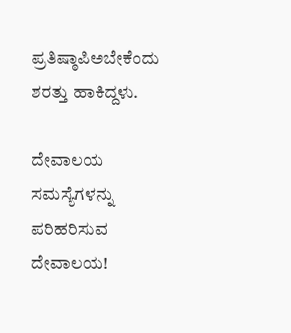ಪ್ರತಿಷ್ಠಾಪಿಅಬೇಕೆಂದು ಶರತ್ತು ಹಾಕಿದ್ದಳು.

ದೇವಾಲಯ ಸಮಸ್ಯೆಗಳನ್ನು ಪರಿಹರಿಸುವ ದೇವಾಲಯ!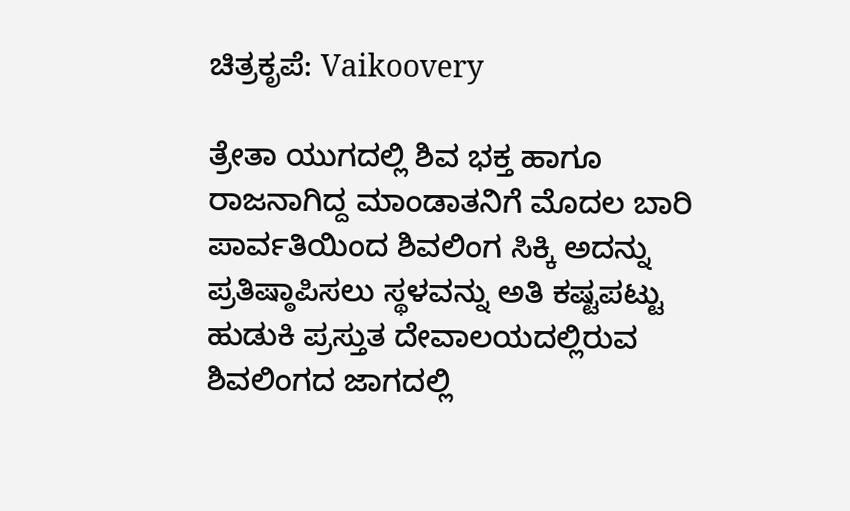ಚಿತ್ರಕೃಪೆ: Vaikoovery

ತ್ರೇತಾ ಯುಗದಲ್ಲಿ ಶಿವ ಭಕ್ತ ಹಾಗೂ ರಾಜನಾಗಿದ್ದ ಮಾಂಡಾತನಿಗೆ ಮೊದಲ ಬಾರಿ ಪಾರ್ವತಿಯಿಂದ ಶಿವಲಿಂಗ ಸಿಕ್ಕಿ ಅದನ್ನು ಪ್ರತಿಷ್ಠಾಪಿಸಲು ಸ್ಥಳವನ್ನು ಅತಿ ಕಷ್ಟಪಟ್ಟು ಹುಡುಕಿ ಪ್ರಸ್ತುತ ದೇವಾಲಯದಲ್ಲಿರುವ ಶಿವಲಿಂಗದ ಜಾಗದಲ್ಲಿ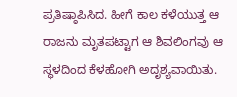ಪ್ರತಿಷ್ಠಾಪಿಸಿದ. ಹೀಗೆ ಕಾಲ ಕಳೆಯುತ್ತ ಆ ರಾಜನು ಮೃತಪಟ್ಟಾಗ ಆ ಶಿವಲಿಂಗವು ಆ ಸ್ಥಳದಿಂದ ಕೆಳಹೋಗಿ ಅದೃಶ್ಯವಾಯಿತು.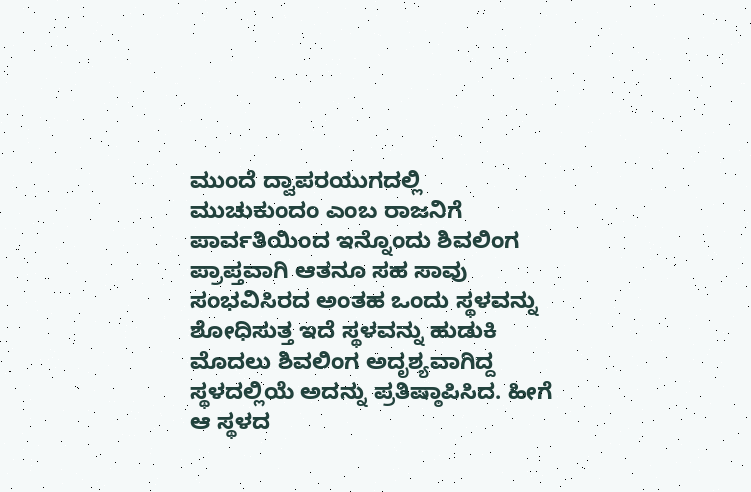ಮುಂದೆ ದ್ವಾಪರಯುಗದಲ್ಲಿ ಮುಚುಕುಂದಂ ಎಂಬ ರಾಜನಿಗೆ ಪಾರ್ವತಿಯಿಂದ ಇನ್ನೊಂದು ಶಿವಲಿಂಗ ಪ್ರಾಪ್ತವಾಗಿ ಆತನೂ ಸಹ ಸಾವು ಸಂಭವಿಸಿರದ ಅಂತಹ ಒಂದು ಸ್ಥಳವನ್ನು ಶೋಧಿಸುತ್ತ ಇದೆ ಸ್ಥಳವನ್ನು ಹುಡುಕಿ ಮೊದಲು ಶಿವಲಿಂಗ ಅದೃಶ್ಯವಾಗಿದ್ದ ಸ್ಥಳದಲ್ಲಿಯೆ ಅದನ್ನು ಪ್ರತಿಷ್ಠಾಪಿಸಿದ. ಹೀಗೆ ಆ ಸ್ಥಳದ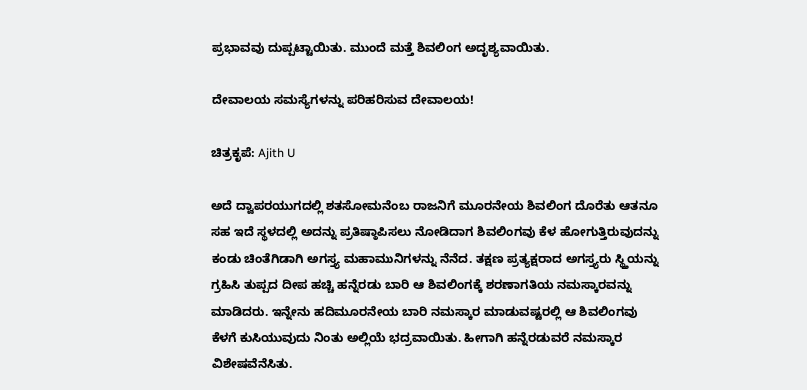ಪ್ರಭಾವವು ದುಪ್ಪಟ್ಟಾಯಿತು. ಮುಂದೆ ಮತ್ತೆ ಶಿವಲಿಂಗ ಅದೃಶ್ಯವಾಯಿತು.

ದೇವಾಲಯ ಸಮಸ್ಯೆಗಳನ್ನು ಪರಿಹರಿಸುವ ದೇವಾಲಯ!

ಚಿತ್ರಕೃಪೆ: Ajith U

ಅದೆ ದ್ವಾಪರಯುಗದಲ್ಲಿ ಶತಸೋಮನೆಂಬ ರಾಜನಿಗೆ ಮೂರನೇಯ ಶಿವಲಿಂಗ ದೊರೆತು ಆತನೂ ಸಹ ಇದೆ ಸ್ಥಳದಲ್ಲಿ ಅದನ್ನು ಪ್ರತಿಷ್ಠಾಪಿಸಲು ನೋಡಿದಾಗ ಶಿವಲಿಂಗವು ಕೆಳ ಹೋಗುತ್ತಿರುವುದನ್ನು ಕಂಡು ಚಿಂತೆಗಿಡಾಗಿ ಅಗಸ್ತ್ಯ ಮಹಾಮುನಿಗಳನ್ನು ನೆನೆದ. ತಕ್ಷಣ ಪ್ರತ್ಯಕ್ಷರಾದ ಅಗಸ್ತ್ಯರು ಸ್ಥ್ತಿಯನ್ನು ಗ್ರಹಿಸಿ ತುಪ್ಪದ ದೀಪ ಹಚ್ಚಿ ಹನ್ನೆರಡು ಬಾರಿ ಆ ಶಿವಲಿಂಗಕ್ಕೆ ಶರಣಾಗತಿಯ ನಮಸ್ಕಾರವನ್ನು ಮಾಡಿದರು. ಇನ್ನೇನು ಹದಿಮೂರನೇಯ ಬಾರಿ ನಮಸ್ಕಾರ ಮಾಡುವಷ್ಟರಲ್ಲಿ ಆ ಶಿವಲಿಂಗವು ಕೆಳಗೆ ಕುಸಿಯುವುದು ನಿಂತು ಅಲ್ಲಿಯೆ ಭದ್ರವಾಯಿತು. ಹೀಗಾಗಿ ಹನ್ನೆರಡುವರೆ ನಮಸ್ಕಾರ ವಿಶೇಷವೆನೆಸಿತು.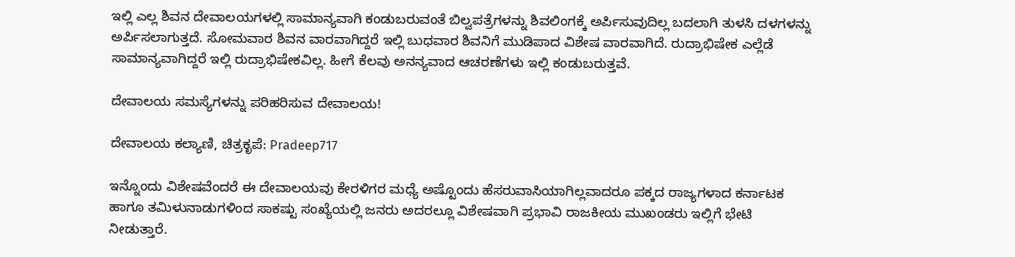ಇಲ್ಲಿ ಎಲ್ಲ ಶಿವನ ದೇವಾಲಯಗಳಲ್ಲಿ ಸಾಮಾನ್ಯವಾಗಿ ಕಂಡುಬರುವಂತೆ ಬಿಲ್ವಪತ್ರೆಗಳನ್ನು ಶಿವಲಿಂಗಕ್ಕೆ ಅರ್ಪಿಸುವುದಿಲ್ಲ ಬದಲಾಗಿ ತುಳಸಿ ದಳಗಳನ್ನು ಅರ್ಪಿಸಲಾಗುತ್ತದೆ. ಸೋಮವಾರ ಶಿವನ ವಾರವಾಗಿದ್ದರೆ ಇಲ್ಲಿ ಬುಧವಾರ ಶಿವನಿಗೆ ಮುಡಿಪಾದ ವಿಶೇಷ ವಾರವಾಗಿದೆ. ರುದ್ರಾಭಿಷೇಕ ಎಲ್ಲೆಡೆ ಸಾಮಾನ್ಯವಾಗಿದ್ದರೆ ಇಲ್ಲಿ ರುದ್ರಾಭಿಷೇಕವಿಲ್ಲ. ಹೀಗೆ ಕೆಲವು ಅನನ್ಯವಾದ ಆಚರಣೆಗಳು ಇಲ್ಲಿ ಕಂಡುಬರುತ್ತವೆ.

ದೇವಾಲಯ ಸಮಸ್ಯೆಗಳನ್ನು ಪರಿಹರಿಸುವ ದೇವಾಲಯ!

ದೇವಾಲಯ ಕಲ್ಯಾಣಿ, ಚಿತ್ರಕೃಪೆ: Pradeep717

ಇನ್ನೊಂದು ವಿಶೇಷವೆಂದರೆ ಈ ದೇವಾಲಯವು ಕೇರಳಿಗರ ಮಧ್ಯೆ ಅಷ್ಟೊಂದು ಹೆಸರುವಾಸಿಯಾಗಿಲ್ಲವಾದರೂ ಪಕ್ಕದ ರಾಜ್ಯಗಳಾದ ಕರ್ನಾಟಕ ಹಾಗೂ ತಮಿಳುನಾಡುಗಳಿಂದ ಸಾಕಷ್ಟು ಸಂಖ್ಯೆಯಲ್ಲಿ ಜನರು ಅದರಲ್ಲೂ ವಿಶೇಷವಾಗಿ ಪ್ರಭಾವಿ ರಾಜಕೀಯ ಮುಖಂಡರು ಇಲ್ಲಿಗೆ ಭೇಟಿ ನೀಡುತ್ತಾರೆ.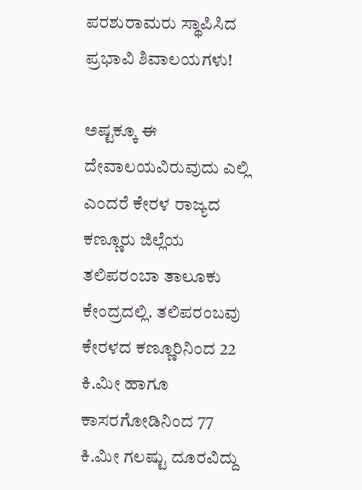ಪರಶುರಾಮರು ಸ್ಥಾಪಿಸಿದ ಪ್ರಭಾವಿ ಶಿವಾಲಯಗಳು!

ಅಷ್ಟಕ್ಕೂ ಈ ದೇವಾಲಯವಿರುವುದು ಎಲ್ಲಿ ಎಂದರೆ ಕೇರಳ ರಾಜ್ಯದ ಕಣ್ಣೂರು ಜಿಲ್ಲೆಯ ತಲಿಪರಂಬಾ ತಾಲೂಕು ಕೇಂದ್ರದಲ್ಲಿ. ತಲಿಪರಂಬವು ಕೇರಳದ ಕಣ್ಣೂರಿನಿಂದ 22 ಕಿ.ಮೀ ಹಾಗೂ ಕಾಸರಗೋಡಿನಿಂದ 77 ಕಿ.ಮೀ ಗಲಷ್ಟು ದೂರವಿದ್ದು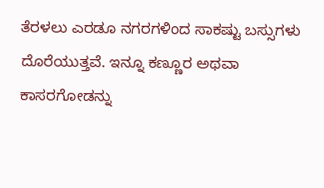ತೆರಳಲು ಎರಡೂ ನಗರಗಳಿಂದ ಸಾಕಷ್ಟು ಬಸ್ಸುಗಳು ದೊರೆಯುತ್ತವೆ. ಇನ್ನೂ ಕಣ್ಣೂರ ಅಥವಾ ಕಾಸರಗೋಡನ್ನು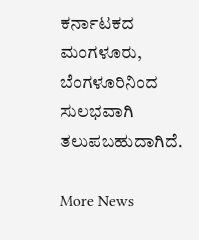ಕರ್ನಾಟಕದ ಮಂಗಳೂರು, ಬೆಂಗಳೂರಿನಿಂದ ಸುಲಭವಾಗಿ ತಲುಪಬಹುದಾಗಿದೆ.

More News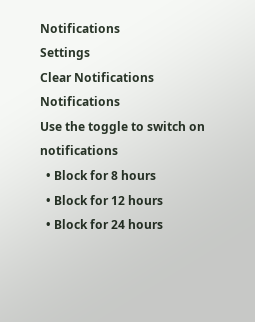Notifications
Settings
Clear Notifications
Notifications
Use the toggle to switch on notifications
  • Block for 8 hours
  • Block for 12 hours
  • Block for 24 hours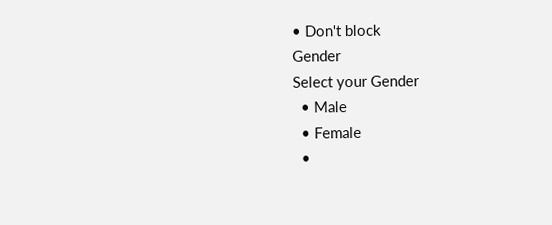• Don't block
Gender
Select your Gender
  • Male
  • Female
  •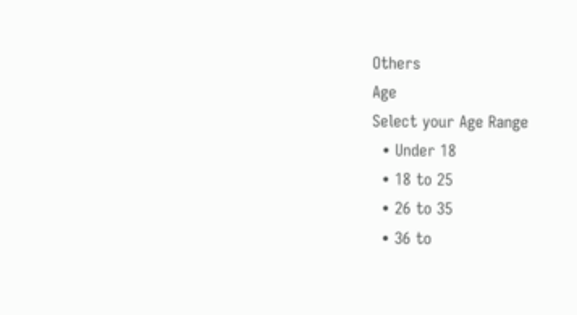Others
Age
Select your Age Range
  • Under 18
  • 18 to 25
  • 26 to 35
  • 36 to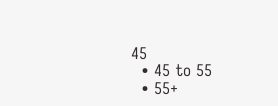45
  • 45 to 55
  • 55+